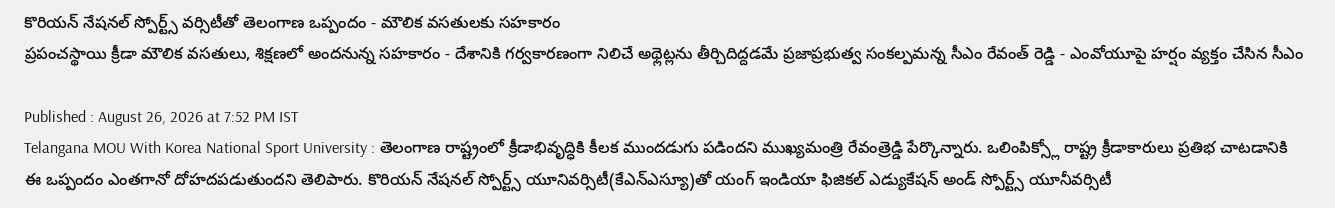కొరియన్ నేషనల్ స్పోర్ట్స్ వర్సిటీతో తెలంగాణ ఒప్పందం - మౌలిక వసతులకు సహకారం
ప్రపంచస్థాయి క్రీడా మౌలిక వసతులు, శిక్షణలో అందనున్న సహకారం - దేశానికి గర్వకారణంగా నిలిచే అథ్లెట్లను తీర్చిదిద్దడమే ప్రజాప్రభుత్వ సంకల్పమన్న సీఎం రేవంత్ రెడ్డి - ఎంవోయూపై హర్షం వ్యక్తం చేసిన సీఎం

Published : August 26, 2026 at 7:52 PM IST
Telangana MOU With Korea National Sport University : తెలంగాణ రాష్ట్రంలో క్రీడాభివృద్ధికి కీలక ముందడుగు పడిందని ముఖ్యమంత్రి రేవంత్రెడ్డి పేర్కొన్నారు. ఒలింపిక్స్లో రాష్ట్ర క్రీడాకారులు ప్రతిభ చాటడానికి ఈ ఒప్పందం ఎంతగానో దోహదపడుతుందని తెలిపారు. కొరియన్ నేషనల్ స్పోర్ట్స్ యూనివర్సిటీ(కేఎన్ఎస్యూ)తో యంగ్ ఇండియా ఫిజికల్ ఎడ్యుకేషన్ అండ్ స్పోర్ట్స్ యూనీవర్సిటీ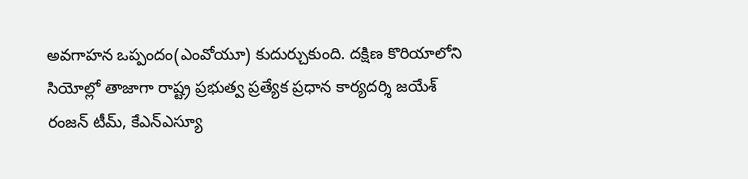అవగాహన ఒప్పందం(ఎంవోయూ) కుదుర్చుకుంది. దక్షిణ కొరియాలోని సియోల్లో తాజాగా రాష్ట్ర ప్రభుత్వ ప్రత్యేక ప్రధాన కార్యదర్శి జయేశ్ రంజన్ టీమ్, కేఎన్ఎస్యూ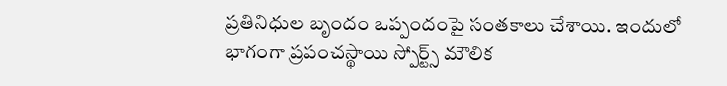ప్రతినిధుల బృందం ఒప్పందంపై సంతకాలు చేశాయి. ఇందులో భాగంగా ప్రపంచస్థాయి స్పోర్ట్స్ మౌలిక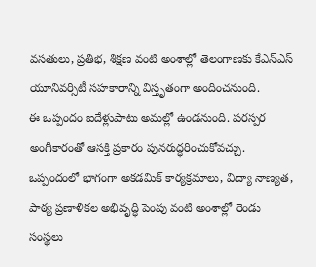వసతులు, ప్రతిభ, శిక్షణ వంటి అంశాల్లో తెలంగాణకు కేఎన్ఎస్ యూనివర్సిటీ సహకారాన్ని విస్తృతంగా అందించనుంది.
ఈ ఒప్పందం ఐదేళ్లుపాటు అమల్లో ఉండనుంది. పరస్పర అంగీకారంతో ఆసక్తి ప్రకారం పునరుద్ధరించుకోవచ్చు. ఒప్పందంలో భాగంగా అకడమిక్ కార్యక్రమాలు, విద్యా నాణ్యత, పాఠ్య ప్రణాళికల అభివృద్ధి పెంపు వంటి అంశాల్లో రెండు సంస్థలు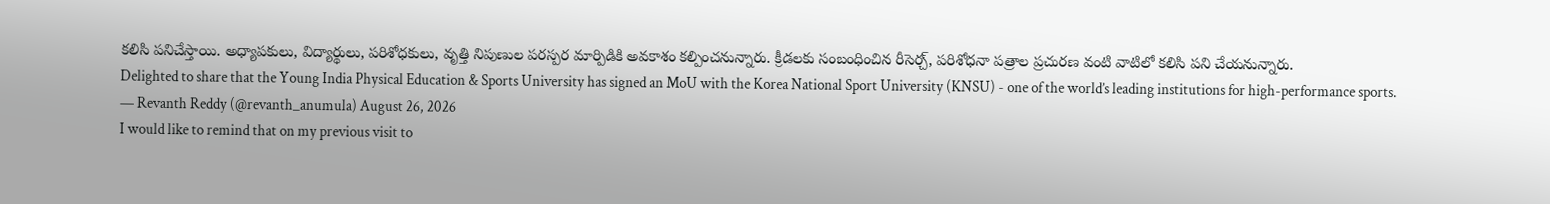కలిసి పనిచేస్తాయి. అధ్యాపకులు, విద్యార్థులు, పరిశోధకులు, వృత్తి నిపుణుల పరస్పర మార్పిడికి అవకాశం కల్పించనున్నారు. క్రీడలకు సంబంధించిన రీసెర్చ్, పరిశోధనా పత్రాల ప్రచురణ వంటి వాటిలో కలిసి పని చేయనున్నారు.
Delighted to share that the Young India Physical Education & Sports University has signed an MoU with the Korea National Sport University (KNSU) - one of the world’s leading institutions for high-performance sports.
— Revanth Reddy (@revanth_anumula) August 26, 2026
I would like to remind that on my previous visit to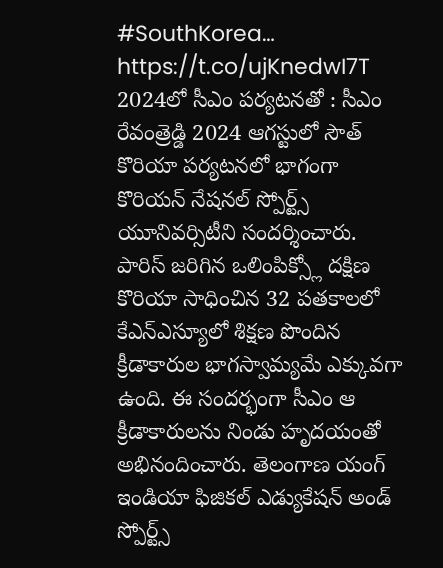#SouthKorea… https://t.co/ujKnedwI7T
2024లో సీఎం పర్యటనతో : సీఎం రేవంత్రెడ్డి 2024 ఆగస్టులో సౌత్ కొరియా పర్యటనలో భాగంగా కొరియన్ నేషనల్ స్పోర్ట్స్ యూనివర్సిటీని సందర్శించారు. పారిస్ జరిగిన ఒలింపిక్స్లో దక్షిణ కొరియా సాధించిన 32 పతకాలలో కేఎన్ఎస్యూలో శిక్షణ పొందిన క్రీడాకారుల భాగస్వామ్యమే ఎక్కువగా ఉంది. ఈ సందర్భంగా సీఎం ఆ క్రీడాకారులను నిండు హృదయంతో అభినందించారు. తెలంగాణ యంగ్ ఇండియా ఫిజికల్ ఎడ్యుకేషన్ అండ్ స్పోర్ట్స్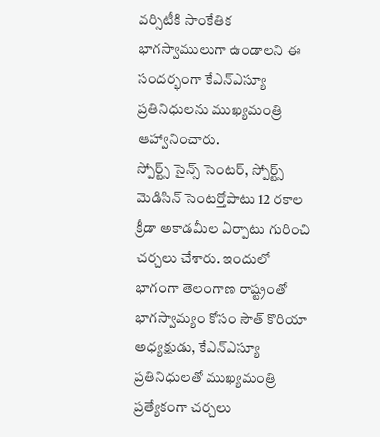వర్సిటీకి సాంకేతిక భాగస్వాములుగా ఉండాలని ఈ సందర్భంగా కేఎన్ఎస్యూ ప్రతినిధులను ముఖ్యమంత్రి ఆహ్వానించారు.
స్పోర్ట్స్ సైన్స్ సెంటర్, స్పోర్ట్స్ మెడిసిన్ సెంటర్తోపాటు 12 రకాల క్రీడా అకాడమీల ఏర్పాటు గురించి చర్చలు చేశారు. ఇందులో భాగంగా తెలంగాణ రాష్ట్రంతో భాగస్వామ్యం కోసం సౌత్ కొరియా అధ్యక్షుడు, కేఎన్ఎస్యూ ప్రతినిధులతో ముఖ్యమంత్రి ప్రత్యేకంగా చర్చలు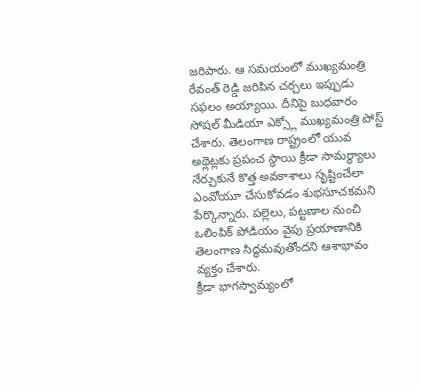జరిపారు. ఆ సమయంలో ముఖ్యమంత్రి రేవంత్ రెడ్డి జరిపిన చర్చలు ఇప్పుడు సఫలం అయ్యాయి. దీనిపై బుధవారం సోషల్ మీడియా ఎక్స్లో ముఖ్యమంత్రి పోస్ట్ చేశారు. తెలంగాణ రాష్ట్రంలో యువ అథ్లెట్లకు ప్రపంచ స్థాయి క్రీడా సామర్థ్యాలు నేర్చుకునే కొత్త అవకాశాలు సృష్టించేలా ఎంవోయూ చేసుకోవడం శుభసూచకమని పేర్కొన్నారు. పల్లెలు, పట్టణాల నుంచి ఒలింపిక్ పోడియం వైపు ప్రయాణానికి తెలంగాణ సిద్ధమవుతోందని ఆశాభావం వ్యక్తం చేశారు.
క్రీడా భాగస్వామ్యంలో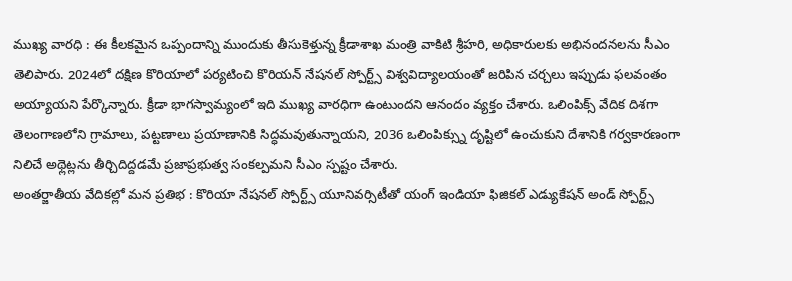ముఖ్య వారధి : ఈ కీలకమైన ఒప్పందాన్ని ముందుకు తీసుకెళ్తున్న క్రీడాశాఖ మంత్రి వాకిటి శ్రీహరి, అధికారులకు అభినందనలను సీఎం తెలిపారు. 2024లో దక్షిణ కొరియాలో పర్యటించి కొరియన్ నేషనల్ స్పోర్ట్స్ విశ్వవిద్యాలయంతో జరిపిన చర్చలు ఇప్పుడు ఫలవంతం అయ్యాయని పేర్కొన్నారు. క్రీడా భాగస్వామ్యంలో ఇది ముఖ్య వారధిగా ఉంటుందని ఆనందం వ్యక్తం చేశారు. ఒలింపిక్స్ వేదిక దిశగా తెలంగాణలోని గ్రామాలు, పట్టణాలు ప్రయాణానికి సిద్ధమవుతున్నాయని, 2036 ఒలింపిక్స్ను దృష్టిలో ఉంచుకుని దేశానికి గర్వకారణంగా నిలిచే అథ్లెట్లను తీర్చిదిద్దడమే ప్రజాప్రభుత్వ సంకల్పమని సీఎం స్పష్టం చేశారు.
అంతర్జాతీయ వేదికల్లో మన ప్రతిభ : కొరియా నేషనల్ స్పోర్ట్స్ యూనివర్సిటీతో యంగ్ ఇండియా ఫిజికల్ ఎడ్యుకేషన్ అండ్ స్పోర్ట్స్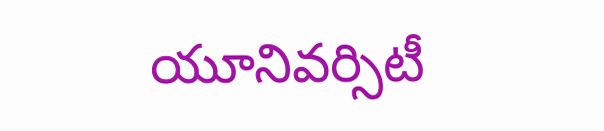యూనివర్సిటీ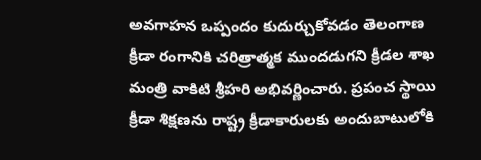అవగాహన ఒప్పందం కుదుర్చుకోవడం తెలంగాణ క్రీడా రంగానికి చరిత్రాత్మక ముందడుగని క్రీడల శాఖ మంత్రి వాకిటి శ్రీహరి అభివర్ణించారు. ప్రపంచ స్థాయి క్రీడా శిక్షణను రాష్ట్ర క్రీడాకారులకు అందుబాటులోకి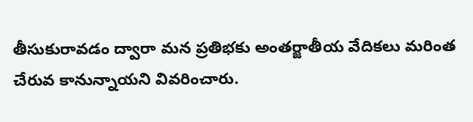తీసుకురావడం ద్వారా మన ప్రతిభకు అంతర్జాతీయ వేదికలు మరింత చేరువ కానున్నాయని వివరించారు.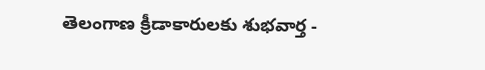తెలంగాణ క్రీడాకారులకు శుభవార్త -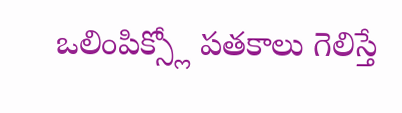ఒలింపిక్స్లో పతకాలు గెలిస్తే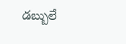డబ్బులే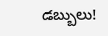డబ్బులు!